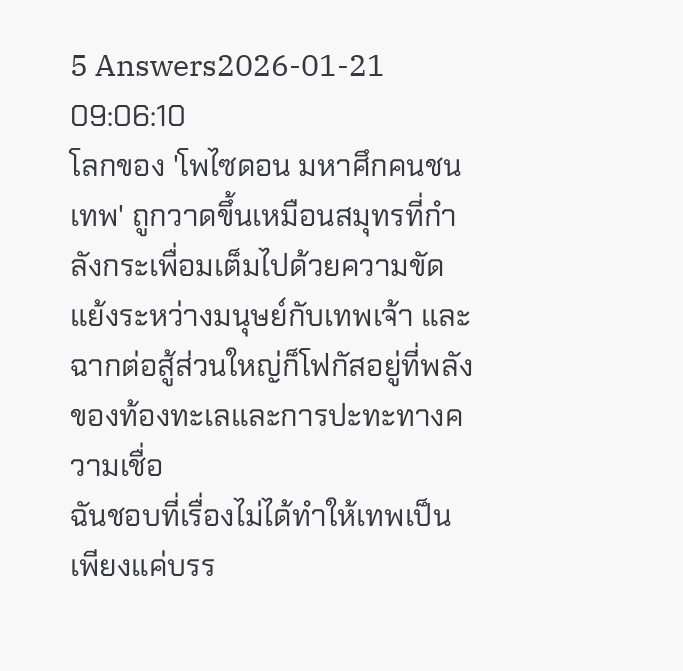5 Answers2026-01-21 09:06:10
โลกของ 'โพไซดอน มหาศึกคนชนเทพ' ถูกวาดขึ้นเหมือนสมุทรที่กำลังกระเพื่อมเต็มไปด้วยความขัดแย้งระหว่างมนุษย์กับเทพเจ้า และฉากต่อสู้ส่วนใหญ่ก็โฟกัสอยู่ที่พลังของท้องทะเลและการปะทะทางความเชื่อ
ฉันชอบที่เรื่องไม่ได้ทำให้เทพเป็นเพียงแค่บรร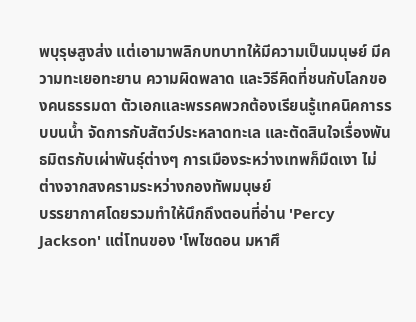พบุรุษสูงส่ง แต่เอามาพลิกบทบาทให้มีความเป็นมนุษย์ มีความทะเยอทะยาน ความผิดพลาด และวิธีคิดที่ชนกับโลกของคนธรรมดา ตัวเอกและพรรคพวกต้องเรียนรู้เทคนิคการรบบนน้ำ จัดการกับสัตว์ประหลาดทะเล และตัดสินใจเรื่องพันธมิตรกับเผ่าพันธุ์ต่างๆ การเมืองระหว่างเทพก็มืดเงา ไม่ต่างจากสงครามระหว่างกองทัพมนุษย์
บรรยากาศโดยรวมทำให้นึกถึงตอนที่อ่าน 'Percy Jackson' แต่โทนของ 'โพไซดอน มหาศึ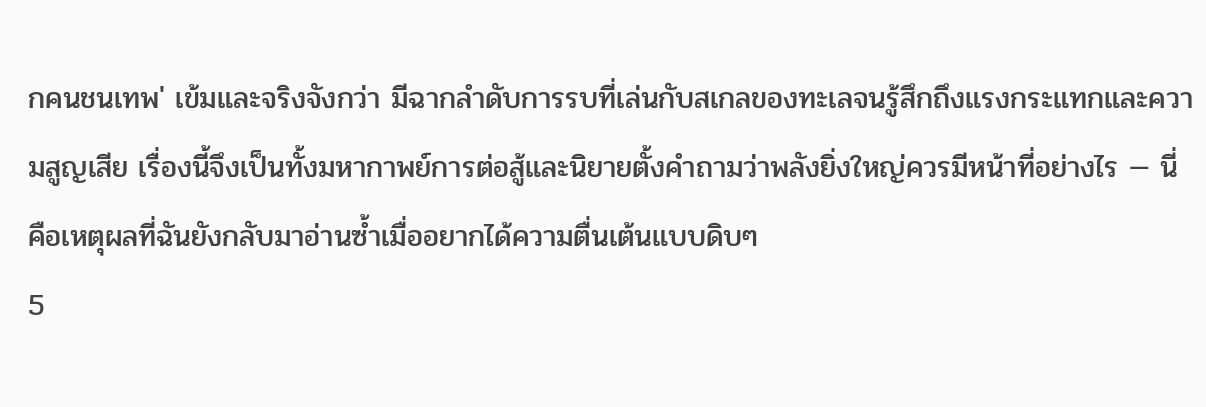กคนชนเทพ' เข้มและจริงจังกว่า มีฉากลำดับการรบที่เล่นกับสเกลของทะเลจนรู้สึกถึงแรงกระแทกและความสูญเสีย เรื่องนี้จึงเป็นทั้งมหากาพย์การต่อสู้และนิยายตั้งคำถามว่าพลังยิ่งใหญ่ควรมีหน้าที่อย่างไร — นี่คือเหตุผลที่ฉันยังกลับมาอ่านซ้ำเมื่ออยากได้ความตื่นเต้นแบบดิบๆ
5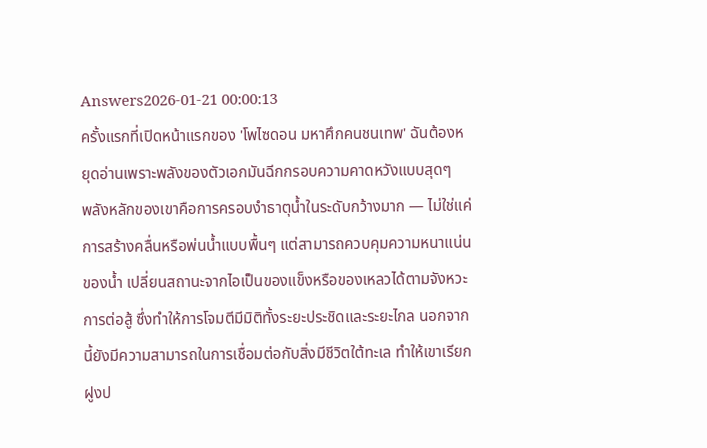Answers2026-01-21 00:00:13
ครั้งแรกที่เปิดหน้าแรกของ 'โพไซดอน มหาศึกคนชนเทพ' ฉันต้องหยุดอ่านเพราะพลังของตัวเอกมันฉีกกรอบความคาดหวังแบบสุดๆ
พลังหลักของเขาคือการครอบงำธาตุน้ำในระดับกว้างมาก — ไม่ใช่แค่การสร้างคลื่นหรือพ่นน้ำแบบพื้นๆ แต่สามารถควบคุมความหนาแน่นของน้ำ เปลี่ยนสถานะจากไอเป็นของแข็งหรือของเหลวได้ตามจังหวะการต่อสู้ ซึ่งทำให้การโจมตีมีมิติทั้งระยะประชิดและระยะไกล นอกจากนี้ยังมีความสามารถในการเชื่อมต่อกับสิ่งมีชีวิตใต้ทะเล ทำให้เขาเรียกฝูงป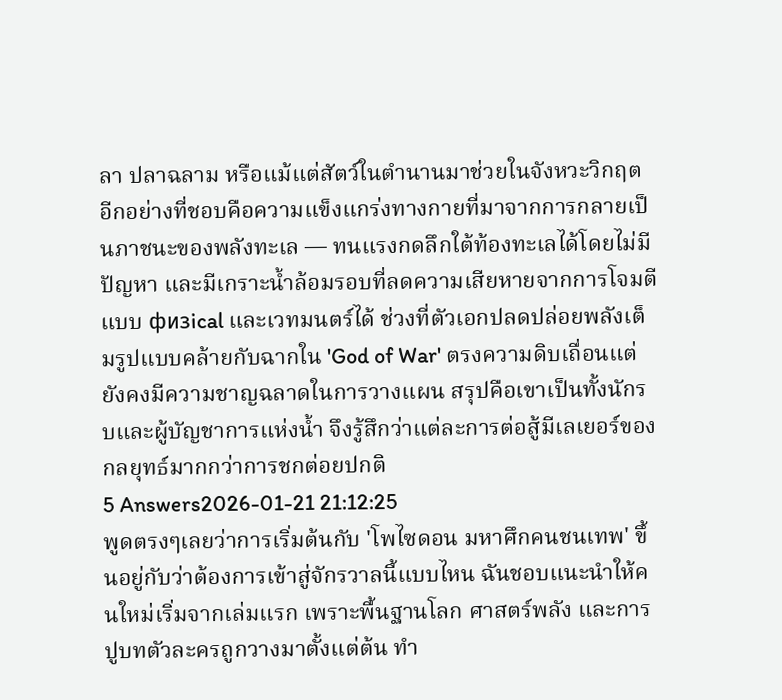ลา ปลาฉลาม หรือแม้แต่สัตว์ในตำนานมาช่วยในจังหวะวิกฤต
อีกอย่างที่ชอบคือความแข็งแกร่งทางกายที่มาจากการกลายเป็นภาชนะของพลังทะเล — ทนแรงกดลึกใต้ท้องทะเลได้โดยไม่มีปัญหา และมีเกราะน้ำล้อมรอบที่ลดความเสียหายจากการโจมตีแบบ физical และเวทมนตร์ได้ ช่วงที่ตัวเอกปลดปล่อยพลังเต็มรูปแบบคล้ายกับฉากใน 'God of War' ตรงความดิบเถื่อนแต่ยังคงมีความชาญฉลาดในการวางแผน สรุปคือเขาเป็นทั้งนักรบและผู้บัญชาการแห่งน้ำ จึงรู้สึกว่าแต่ละการต่อสู้มีเลเยอร์ของกลยุทธ์มากกว่าการชกต่อยปกติ
5 Answers2026-01-21 21:12:25
พูดตรงๆเลยว่าการเริ่มต้นกับ 'โพไซดอน มหาศึกคนชนเทพ' ขึ้นอยู่กับว่าต้องการเข้าสู่จักรวาลนี้แบบไหน ฉันชอบแนะนำให้คนใหม่เริ่มจากเล่มแรก เพราะพื้นฐานโลก ศาสตร์พลัง และการปูบทตัวละครถูกวางมาตั้งแต่ต้น ทำ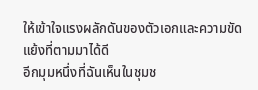ให้เข้าใจแรงผลักดันของตัวเอกและความขัดแย้งที่ตามมาได้ดี
อีกมุมหนึ่งที่ฉันเห็นในชุมช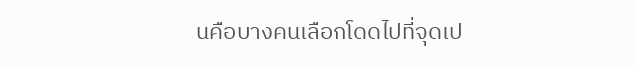นคือบางคนเลือกโดดไปที่จุดเป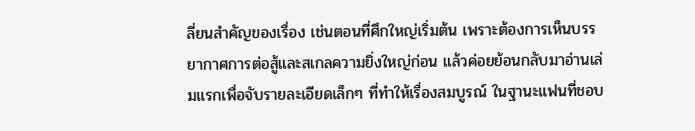ลี่ยนสำคัญของเรื่อง เช่นตอนที่ศึกใหญ่เริ่มต้น เพราะต้องการเห็นบรรยากาศการต่อสู้และสเกลความยิ่งใหญ่ก่อน แล้วค่อยย้อนกลับมาอ่านเล่มแรกเพื่อจับรายละเอียดเล็กๆ ที่ทำให้เรื่องสมบูรณ์ ในฐานะแฟนที่ชอบ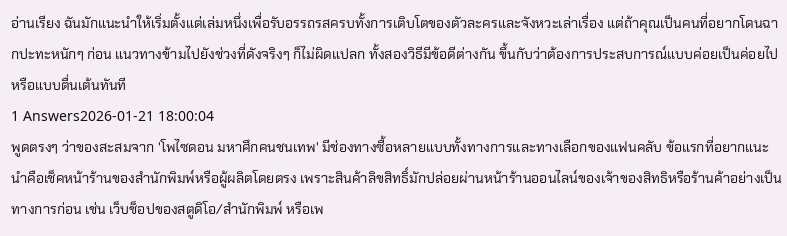อ่านเรียง ฉันมักแนะนำให้เริ่มตั้งแต่เล่มหนึ่งเพื่อรับอรรถรสครบทั้งการเติบโตของตัวละครและจังหวะเล่าเรื่อง แต่ถ้าคุณเป็นคนที่อยากโดนฉากปะทะหนักๆ ก่อน แนวทางข้ามไปยังช่วงที่ดังจริงๆ ก็ไม่ผิดแปลก ทั้งสองวิธีมีข้อดีต่างกัน ขึ้นกับว่าต้องการประสบการณ์แบบค่อยเป็นค่อยไปหรือแบบตื่นเต้นทันที
1 Answers2026-01-21 18:00:04
พูดตรงๆ ว่าของสะสมจาก 'โพไซดอน มหาศึกคนชนเทพ' มีช่องทางซื้อหลายแบบทั้งทางการและทางเลือกของแฟนคลับ ข้อแรกที่อยากแนะนำคือเช็คหน้าร้านของสำนักพิมพ์หรือผู้ผลิตโดยตรง เพราะสินค้าลิขสิทธิ์มักปล่อยผ่านหน้าร้านออนไลน์ของเจ้าของสิทธิหรือร้านค้าอย่างเป็นทางการก่อน เช่น เว็บช็อปของสตูดิโอ/สำนักพิมพ์ หรือเพ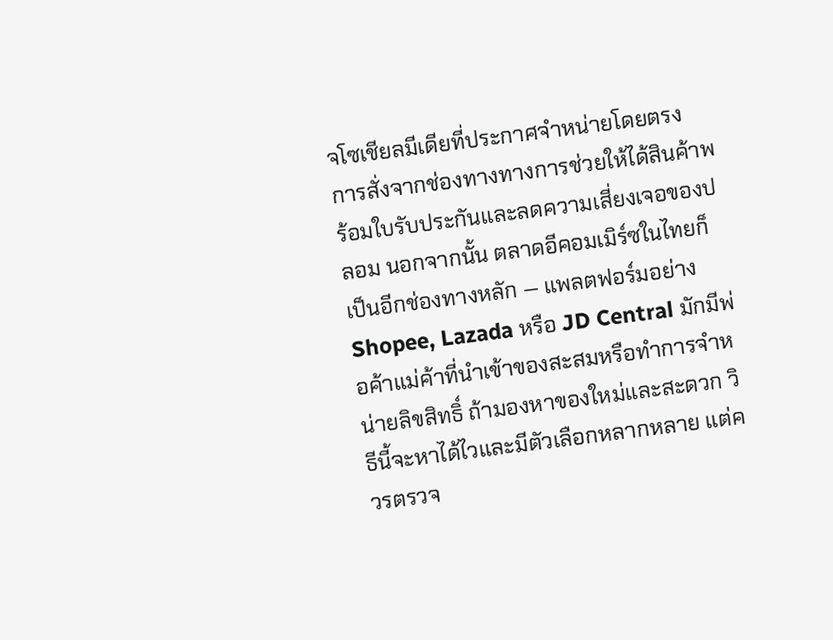จโซเชียลมีเดียที่ประกาศจำหน่ายโดยตรง การสั่งจากช่องทางทางการช่วยให้ได้สินค้าพร้อมใบรับประกันและลดความเสี่ยงเจอของปลอม นอกจากนั้น ตลาดอีคอมเมิร์ซในไทยก็เป็นอีกช่องทางหลัก — แพลตฟอร์มอย่าง Shopee, Lazada หรือ JD Central มักมีพ่อค้าแม่ค้าที่นำเข้าของสะสมหรือทำการจำหน่ายลิขสิทธิ์ ถ้ามองหาของใหม่และสะดวก วิธีนี้จะหาได้ไวและมีตัวเลือกหลากหลาย แต่ควรตรวจ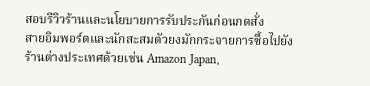สอบรีวิวร้านและนโยบายการรับประกันก่อนกดสั่ง
สายอิมพอร์ตและนักสะสมตัวยงมักกระจายการซื้อไปยังร้านต่างประเทศด้วยเช่น Amazon Japan,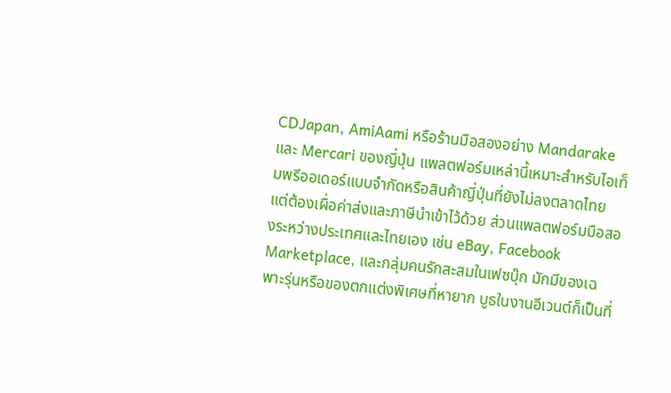CDJapan, AmiAami หรือร้านมือสองอย่าง Mandarake และ Mercari ของญี่ปุ่น แพลตฟอร์มเหล่านี้เหมาะสำหรับไอเท็มพรีออเดอร์แบบจำกัดหรือสินค้าญี่ปุ่นที่ยังไม่ลงตลาดไทย แต่ต้องเผื่อค่าส่งและภาษีนำเข้าไว้ด้วย ส่วนแพลตฟอร์มมือสองระหว่างประเทศและไทยเอง เช่น eBay, Facebook Marketplace, และกลุ่มคนรักสะสมในเฟซบุ๊ก มักมีของเฉพาะรุ่นหรือของตกแต่งพิเศษที่หายาก บูธในงานอีเวนต์ก็เป็นที่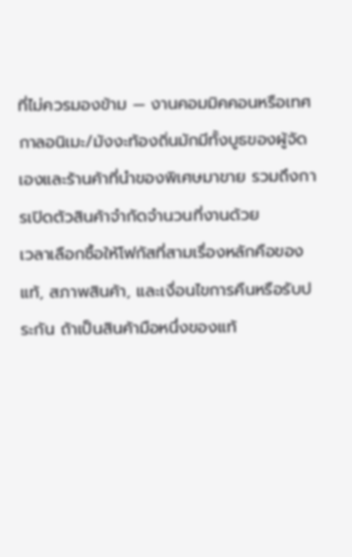ที่ไม่ควรมองข้าม — งานคอมมิคคอนหรือเทศกาลอนิเมะ/มังงะท้องถิ่นมักมีทั้งบูธของผู้จัดเองและร้านค้าที่นำของพิเศษมาขาย รวมถึงการเปิดตัวสินค้าจำกัดจำนวนที่งานด้วย
เวลาเลือกซื้อให้โฟกัสที่สามเรื่องหลักคือของแท้, สภาพสินค้า, และเงื่อนไขการคืนหรือรับประกัน ถ้าเป็นสินค้ามือหนึ่งของแท้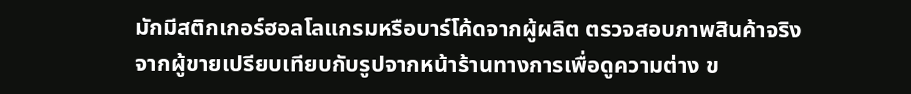มักมีสติกเกอร์ฮอลโลแกรมหรือบาร์โค้ดจากผู้ผลิต ตรวจสอบภาพสินค้าจริงจากผู้ขายเปรียบเทียบกับรูปจากหน้าร้านทางการเพื่อดูความต่าง ข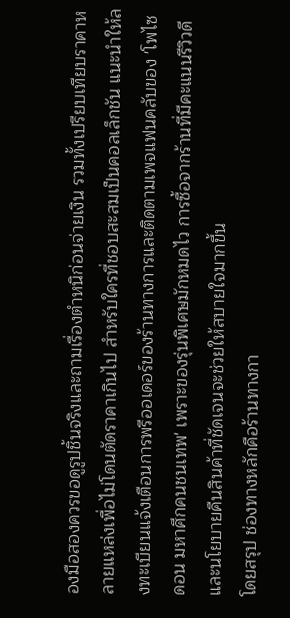องมือสองควรขอดูรูปชิ้นจริงและถามเรื่องตำหนิก่อนจ่ายเงิน รวมทั้งเปรียบเทียบราคาหลายแหล่งเพื่อไม่โดนตัดราคาเกินไป สำหรับใครที่ชอบสะสมเป็นคอลเล็กชัน แนะนำให้ลงทะเบียนแจ้งเตือนการพรีออเดอร์ของร้านทางการและติดตามเพจแฟนคลับของ 'โพไซดอน มหาศึกคนชนเทพ' เพราะของรุ่นพิเศษมักหมดไว การซื้อจากร้านที่มีคะแนนรีวิวดีและนโยบายคืนสินค้าที่ชัดเจนจะช่วยให้สบายใจมากขึ้น
โดยสรุป ช่องทางหลักคือร้านทางกา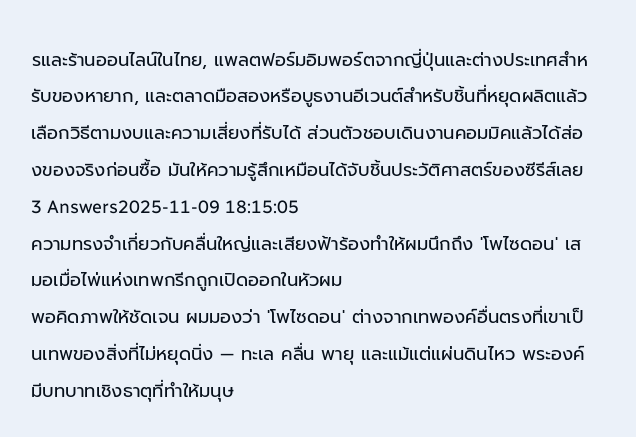รและร้านออนไลน์ในไทย, แพลตฟอร์มอิมพอร์ตจากญี่ปุ่นและต่างประเทศสำหรับของหายาก, และตลาดมือสองหรือบูธงานอีเวนต์สำหรับชิ้นที่หยุดผลิตแล้ว เลือกวิธีตามงบและความเสี่ยงที่รับได้ ส่วนตัวชอบเดินงานคอมมิคแล้วได้ส่องของจริงก่อนซื้อ มันให้ความรู้สึกเหมือนได้จับชิ้นประวัติศาสตร์ของซีรีส์เลย
3 Answers2025-11-09 18:15:05
ความทรงจำเกี่ยวกับคลื่นใหญ่และเสียงฟ้าร้องทำให้ผมนึกถึง 'โพไซดอน' เสมอเมื่อไพ่แห่งเทพกรีกถูกเปิดออกในหัวผม
พอคิดภาพให้ชัดเจน ผมมองว่า 'โพไซดอน' ต่างจากเทพองค์อื่นตรงที่เขาเป็นเทพของสิ่งที่ไม่หยุดนิ่ง — ทะเล คลื่น พายุ และแม้แต่แผ่นดินไหว พระองค์มีบทบาทเชิงธาตุที่ทำให้มนุษ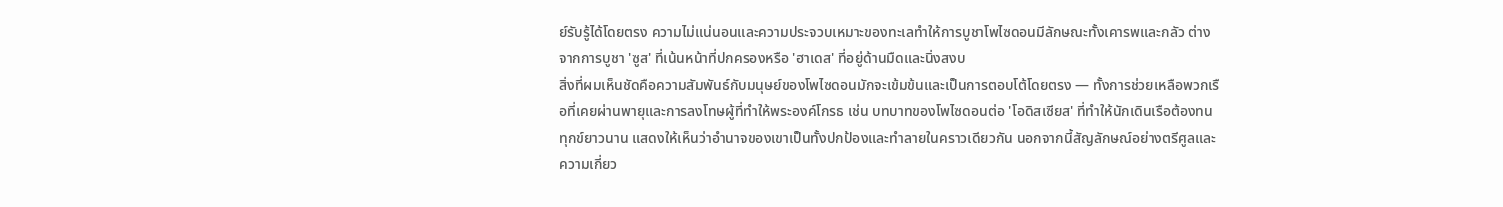ย์รับรู้ได้โดยตรง ความไม่แน่นอนและความประจวบเหมาะของทะเลทำให้การบูชาโพไซดอนมีลักษณะทั้งเคารพและกลัว ต่างจากการบูชา 'ซูส' ที่เน้นหน้าที่ปกครองหรือ 'ฮาเดส' ที่อยู่ด้านมืดและนิ่งสงบ
สิ่งที่ผมเห็นชัดคือความสัมพันธ์กับมนุษย์ของโพไซดอนมักจะเข้มข้นและเป็นการตอบโต้โดยตรง — ทั้งการช่วยเหลือพวกเรือที่เคยผ่านพายุและการลงโทษผู้ที่ทำให้พระองค์โกรธ เช่น บทบาทของโพไซดอนต่อ 'โอดิสเซียส' ที่ทำให้นักเดินเรือต้องทนทุกข์ยาวนาน แสดงให้เห็นว่าอำนาจของเขาเป็นทั้งปกป้องและทำลายในคราวเดียวกัน นอกจากนี้สัญลักษณ์อย่างตรีศูลและความเกี่ยว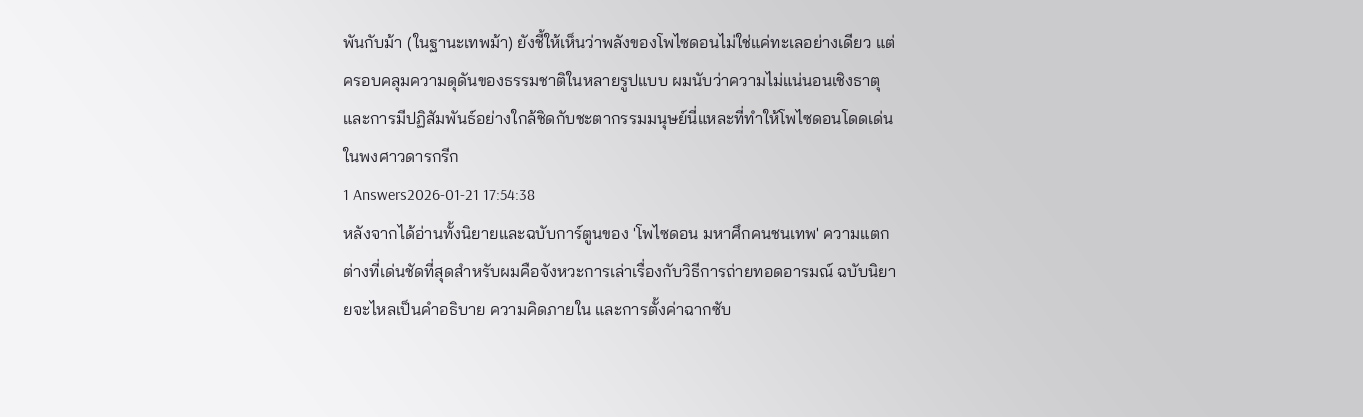พันกับม้า (ในฐานะเทพม้า) ยังชี้ให้เห็นว่าพลังของโพไซดอนไม่ใช่แค่ทะเลอย่างเดียว แต่ครอบคลุมความดุดันของธรรมชาติในหลายรูปแบบ ผมนับว่าความไม่แน่นอนเชิงธาตุและการมีปฏิสัมพันธ์อย่างใกล้ชิดกับชะตากรรมมนุษย์นี่แหละที่ทำให้โพไซดอนโดดเด่นในพงศาวดารกรีก
1 Answers2026-01-21 17:54:38
หลังจากได้อ่านทั้งนิยายและฉบับการ์ตูนของ 'โพไซดอน มหาศึกคนชนเทพ' ความแตกต่างที่เด่นชัดที่สุดสำหรับผมคือจังหวะการเล่าเรื่องกับวิธีการถ่ายทอดอารมณ์ ฉบับนิยายจะไหลเป็นคำอธิบาย ความคิดภายใน และการตั้งค่าฉากซับ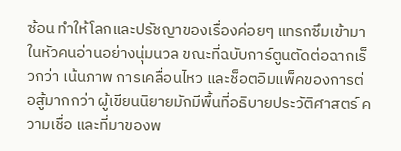ซ้อน ทำให้โลกและปรัชญาของเรื่องค่อยๆ แทรกซึมเข้ามาในหัวคนอ่านอย่างนุ่มนวล ขณะที่ฉบับการ์ตูนตัดต่อฉากเร็วกว่า เน้นภาพ การเคลื่อนไหว และช็อตอิมแพ็คของการต่อสู้มากกว่า ผู้เขียนนิยายมักมีพื้นที่อธิบายประวัติศาสตร์ ความเชื่อ และที่มาของพ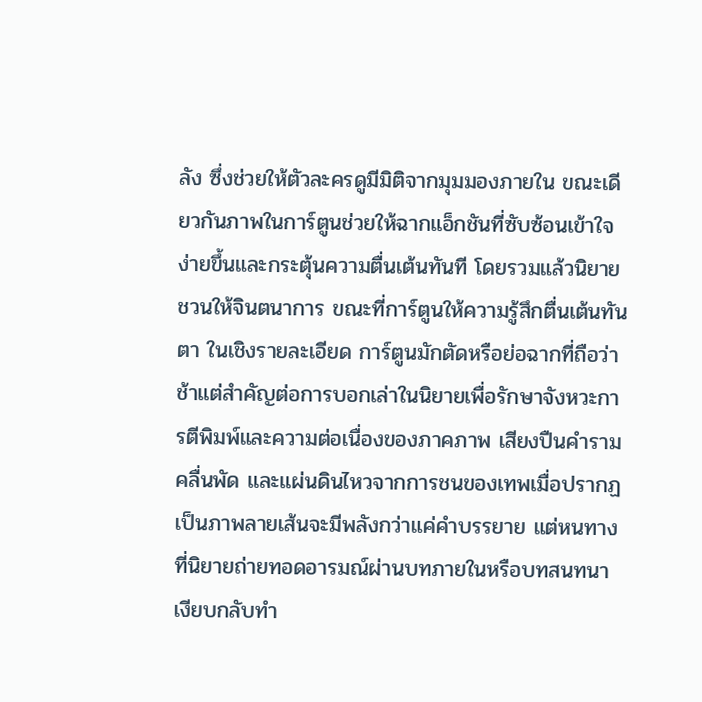ลัง ซึ่งช่วยให้ตัวละครดูมีมิติจากมุมมองภายใน ขณะเดียวกันภาพในการ์ตูนช่วยให้ฉากแอ็กชันที่ซับซ้อนเข้าใจง่ายขึ้นและกระตุ้นความตื่นเต้นทันที โดยรวมแล้วนิยายชวนให้จินตนาการ ขณะที่การ์ตูนให้ความรู้สึกตื่นเต้นทันตา ในเชิงรายละเอียด การ์ตูนมักตัดหรือย่อฉากที่ถือว่าช้าแต่สำคัญต่อการบอกเล่าในนิยายเพื่อรักษาจังหวะการตีพิมพ์และความต่อเนื่องของภาคภาพ เสียงปืนคำราม คลื่นพัด และแผ่นดินไหวจากการชนของเทพเมื่อปรากฏเป็นภาพลายเส้นจะมีพลังกว่าแค่คำบรรยาย แต่หนทางที่นิยายถ่ายทอดอารมณ์ผ่านบทภายในหรือบทสนทนาเงียบกลับทำ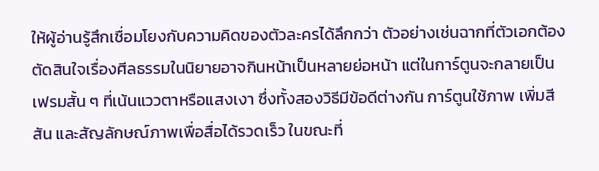ให้ผู้อ่านรู้สึกเชื่อมโยงกับความคิดของตัวละครได้ลึกกว่า ตัวอย่างเช่นฉากที่ตัวเอกต้องตัดสินใจเรื่องศีลธรรมในนิยายอาจกินหน้าเป็นหลายย่อหน้า แต่ในการ์ตูนจะกลายเป็นเฟรมสั้น ๆ ที่เน้นแววตาหรือแสงเงา ซึ่งทั้งสองวิธีมีข้อดีต่างกัน การ์ตูนใช้ภาพ เพิ่มสีสัน และสัญลักษณ์ภาพเพื่อสื่อได้รวดเร็ว ในขณะที่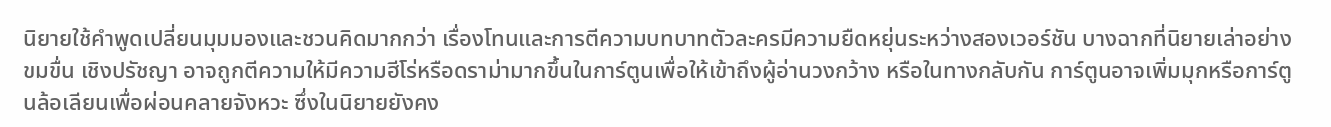นิยายใช้คำพูดเปลี่ยนมุมมองและชวนคิดมากกว่า เรื่องโทนและการตีความบทบาทตัวละครมีความยืดหยุ่นระหว่างสองเวอร์ชัน บางฉากที่นิยายเล่าอย่างขมขื่น เชิงปรัชญา อาจถูกตีความให้มีความฮีโร่หรือดราม่ามากขึ้นในการ์ตูนเพื่อให้เข้าถึงผู้อ่านวงกว้าง หรือในทางกลับกัน การ์ตูนอาจเพิ่มมุกหรือการ์ตูนล้อเลียนเพื่อผ่อนคลายจังหวะ ซึ่งในนิยายยังคง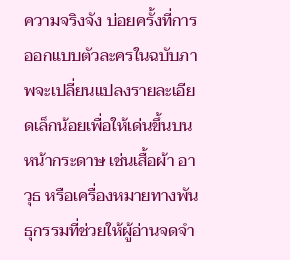ความจริงจัง บ่อยครั้งที่การออกแบบตัวละครในฉบับภาพจะเปลี่ยนแปลงรายละเอียดเล็กน้อยเพื่อให้เด่นขึ้นบนหน้ากระดาษ เช่นเสื้อผ้า อาวุธ หรือเครื่องหมายทางพันธุกรรมที่ช่วยให้ผู้อ่านจดจำ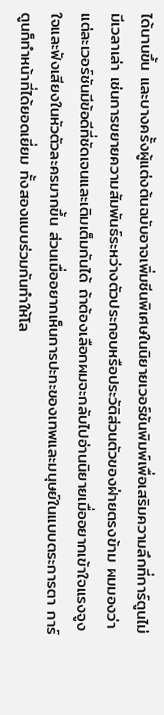ได้นานขึ้น และบางครั้งผู้แต่งต้นฉบับอาจเพิ่มซีนพิเศษในนิยายเวอร์ชันพิมพ์เพื่อเสริมความลึกที่การ์ตูนไม่มีเวลาเล่า เช่นการขยายความสัมพันธ์ระหว่างตัวประกอบหรือประวัติส่วนตัวของฝ่ายตรงข้าม ผมมองว่าแต่ละเวอร์ชันมีข้อดีที่ชัดเจนและเติมเต็มกันได้ ถ้าต้องเลือกผมจะกลับไปอ่านนิยายเมื่ออยากเข้าใจแรงจูงใจและฟังเสียงในหัวตัวละครมากขึ้น ส่วนเมื่ออยากเห็นการปะทะของเทพและมนุษย์ในแบบตระการตา การ์ตูนก็ทำหน้าที่ได้ยอดเยี่ยม ทั้งสองแบบร่วมกันทำให้โล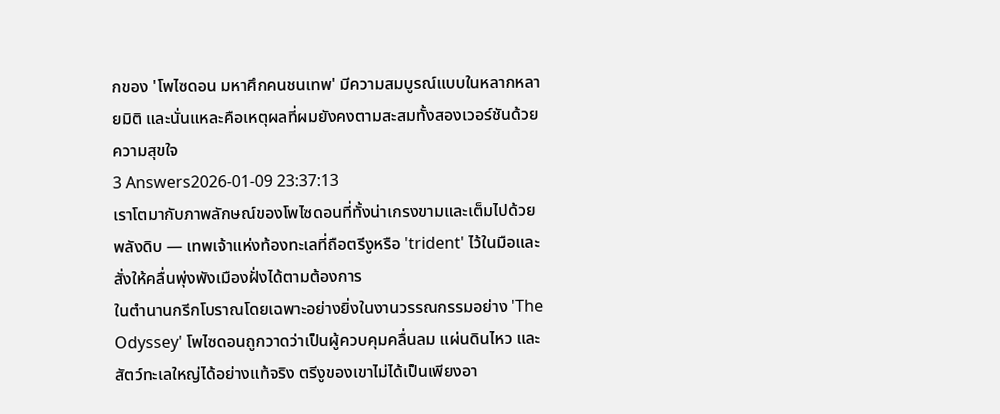กของ 'โพไซดอน มหาศึกคนชนเทพ' มีความสมบูรณ์แบบในหลากหลายมิติ และนั่นแหละคือเหตุผลที่ผมยังคงตามสะสมทั้งสองเวอร์ชันด้วยความสุขใจ
3 Answers2026-01-09 23:37:13
เราโตมากับภาพลักษณ์ของโพไซดอนที่ทั้งน่าเกรงขามและเต็มไปด้วยพลังดิบ — เทพเจ้าแห่งท้องทะเลที่ถือตรีงูหรือ 'trident' ไว้ในมือและสั่งให้คลื่นพุ่งพังเมืองฝั่งได้ตามต้องการ
ในตำนานกรีกโบราณโดยเฉพาะอย่างยิ่งในงานวรรณกรรมอย่าง 'The Odyssey' โพไซดอนถูกวาดว่าเป็นผู้ควบคุมคลื่นลม แผ่นดินไหว และสัตว์ทะเลใหญ่ได้อย่างแท้จริง ตรีงูของเขาไม่ได้เป็นเพียงอา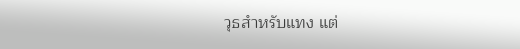วุธสำหรับแทง แต่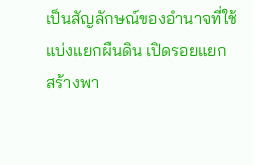เป็นสัญลักษณ์ของอำนาจที่ใช้แบ่งแยกผืนดิน เปิดรอยแยก สร้างพา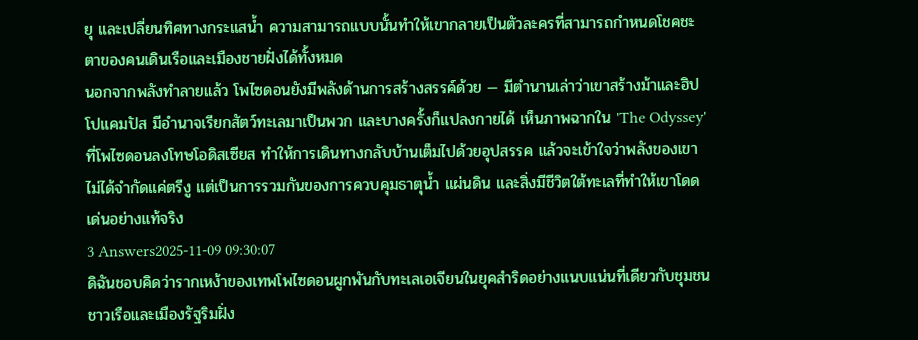ยุ และเปลี่ยนทิศทางกระแสน้ำ ความสามารถแบบนั้นทำให้เขากลายเป็นตัวละครที่สามารถกำหนดโชคชะตาของคนเดินเรือและเมืองชายฝั่งได้ทั้งหมด
นอกจากพลังทำลายแล้ว โพไซดอนยังมีพลังด้านการสร้างสรรค์ด้วย — มีตำนานเล่าว่าเขาสร้างม้าและฮิปโปแคมปัส มีอำนาจเรียกสัตว์ทะเลมาเป็นพวก และบางครั้งก็แปลงกายได้ เห็นภาพฉากใน 'The Odyssey' ที่โพไซดอนลงโทษโอดิสเซียส ทำให้การเดินทางกลับบ้านเต็มไปด้วยอุปสรรค แล้วจะเข้าใจว่าพลังของเขาไม่ได้จำกัดแค่ตรีงู แต่เป็นการรวมกันของการควบคุมธาตุน้ำ แผ่นดิน และสิ่งมีชีวิตใต้ทะเลที่ทำให้เขาโดดเด่นอย่างแท้จริง
3 Answers2025-11-09 09:30:07
ดิฉันชอบคิดว่ารากเหง้าของเทพโพไซดอนผูกพันกับทะเลเอเจียนในยุคสำริดอย่างแนบแน่นที่เดียวกับชุมชนชาวเรือและเมืองรัฐริมฝั่ง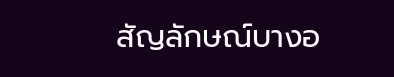สัญลักษณ์บางอ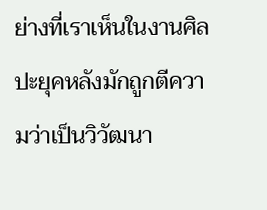ย่างที่เราเห็นในงานศิลปะยุคหลังมักถูกตีความว่าเป็นวิวัฒนา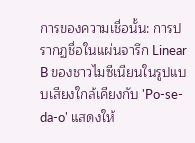การของความเชื่อนั้น: การปรากฏชื่อในแผ่นจารึก Linear B ของชาวไมซีเนียนในรูปแบบเสียงใกล้เคียงกับ 'Po-se-da-o' แสดงให้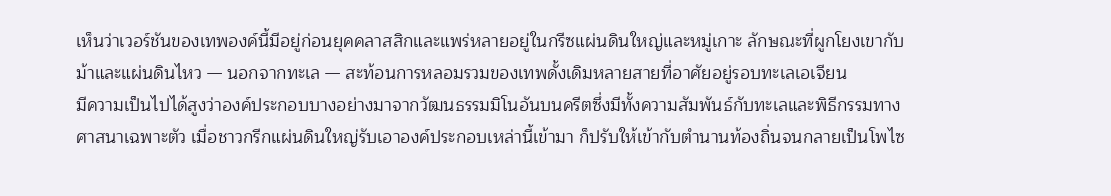เห็นว่าเวอร์ชันของเทพองค์นี้มีอยู่ก่อนยุคคลาสสิกและแพร่หลายอยู่ในกรีซแผ่นดินใหญ่และหมู่เกาะ ลักษณะที่ผูกโยงเขากับม้าและแผ่นดินไหว — นอกจากทะเล — สะท้อนการหลอมรวมของเทพดั้งเดิมหลายสายที่อาศัยอยู่รอบทะเลเอเจียน
มีความเป็นไปได้สูงว่าองค์ประกอบบางอย่างมาจากวัฒนธรรมมิโนอันบนครีตซึ่งมีทั้งความสัมพันธ์กับทะเลและพิธีกรรมทางศาสนาเฉพาะตัว เมื่อชาวกรีกแผ่นดินใหญ่รับเอาองค์ประกอบเหล่านี้เข้ามา ก็ปรับให้เข้ากับตำนานท้องถิ่นจนกลายเป็นโพไซ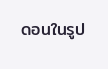ดอนในรูป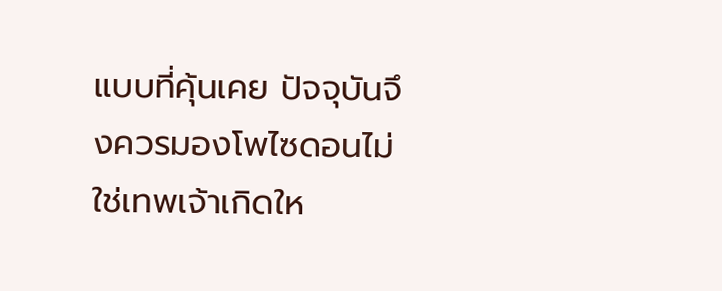แบบที่คุ้นเคย ปัจจุบันจึงควรมองโพไซดอนไม่ใช่เทพเจ้าเกิดให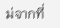ม่จากที่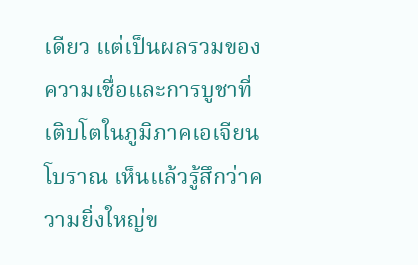เดียว แต่เป็นผลรวมของความเชื่อและการบูชาที่เติบโตในภูมิภาคเอเจียนโบราณ เห็นแล้วรู้สึกว่าความยิ่งใหญ่ข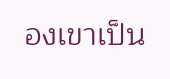องเขาเป็น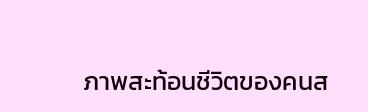ภาพสะท้อนชีวิตของคนส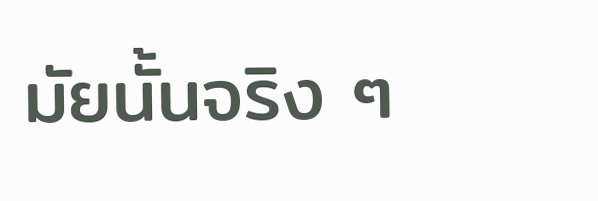มัยนั้นจริง ๆ